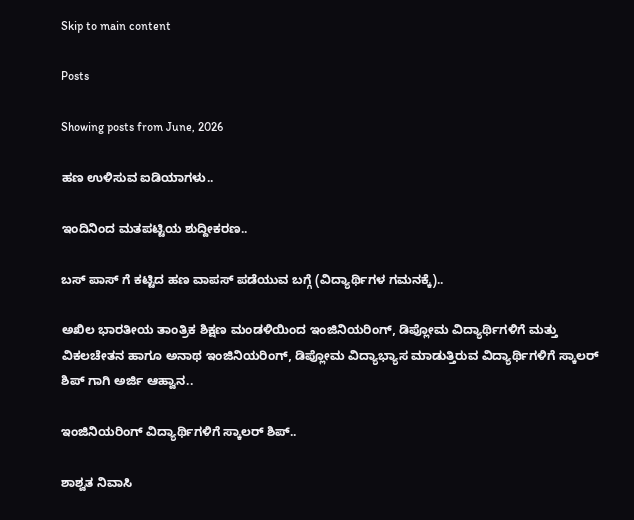Skip to main content

Posts

Showing posts from June, 2026

ಹಣ ಉಳಿಸುವ ಐಡಿಯಾಗಳು..

ಇಂದಿನಿಂದ ಮತಪಟ್ಟಿಯ ಶುದ್ದೀಕರಣ..

ಬಸ್ ಪಾಸ್ ಗೆ ಕಟ್ಟಿದ ಹಣ ವಾಪಸ್ ಪಡೆಯುವ ಬಗ್ಗೆ (ವಿದ್ಯಾರ್ಥಿಗಳ ಗಮನಕ್ಕೆ)..

ಅಖಿಲ ಭಾರತೀಯ ತಾಂತ್ರಿಕ ಶಿಕ್ಷಣ ಮಂಡಳಿಯಿಂದ ಇಂಜಿನಿಯರಿಂಗ್, ಡಿಪ್ಲೋಮ ವಿದ್ಯಾರ್ಥಿಗಳಿಗೆ ಮತ್ತು ವಿಕಲಚೇತನ ಹಾಗೂ ಅನಾಥ ಇಂಜಿನಿಯರಿಂಗ್, ಡಿಪ್ಲೋಮ ವಿದ್ಯಾಭ್ಯಾಸ ಮಾಡುತ್ತಿರುವ ವಿದ್ಯಾರ್ಥಿಗಳಿಗೆ ಸ್ಕಾಲರ್ ಶಿಪ್ ಗಾಗಿ ಅರ್ಜಿ ಆಹ್ವಾನ..

ಇಂಜಿನಿಯರಿಂಗ್ ವಿದ್ಯಾರ್ಥಿಗಳಿಗೆ ಸ್ಕಾಲರ್ ಶಿಪ್..

ಶಾಶ್ವತ ನಿವಾಸಿ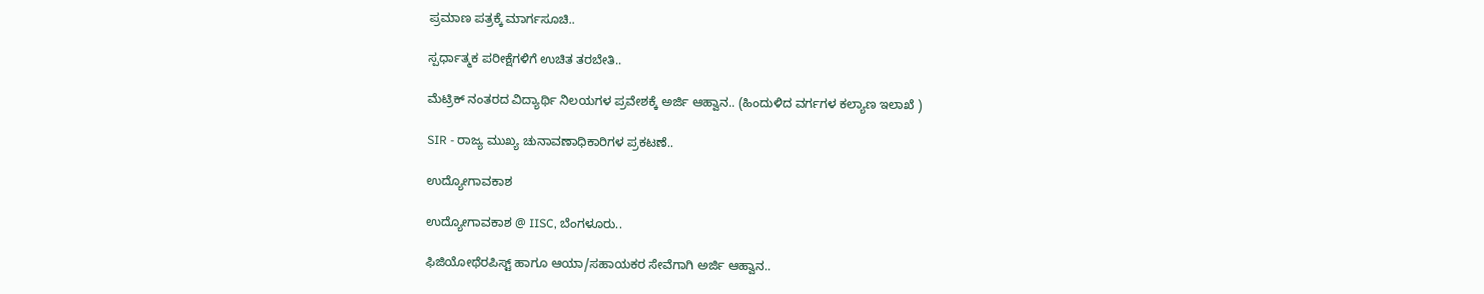ಪ್ರಮಾಣ ಪತ್ರಕ್ಕೆ ಮಾರ್ಗಸೂಚಿ..

ಸ್ಪರ್ಧಾತ್ಮಕ ಪರೀಕ್ಷೆಗಳಿಗೆ ಉಚಿತ ತರಬೇತಿ..

ಮೆಟ್ರಿಕ್ ನಂತರದ ವಿದ್ಯಾರ್ಥಿ ನಿಲಯಗಳ ಪ್ರವೇಶಕ್ಕೆ ಅರ್ಜಿ ಆಹ್ವಾನ.. (ಹಿಂದುಳಿದ ವರ್ಗಗಳ ಕಲ್ಯಾಣ ಇಲಾಖೆ )

SIR - ರಾಜ್ಯ ಮುಖ್ಯ ಚುನಾವಣಾಧಿಕಾರಿಗಳ ಪ್ರಕಟಣೆ..

ಉದ್ಯೋಗಾವಕಾಶ

ಉದ್ಯೋಗಾವಕಾಶ @ IISC, ಬೆಂಗಳೂರು..

ಫಿಜಿಯೋಥೆರಪಿಸ್ಟ್ ಹಾಗೂ ಆಯಾ/ಸಹಾಯಕರ ಸೇವೆಗಾಗಿ ಅರ್ಜಿ ಆಹ್ವಾನ..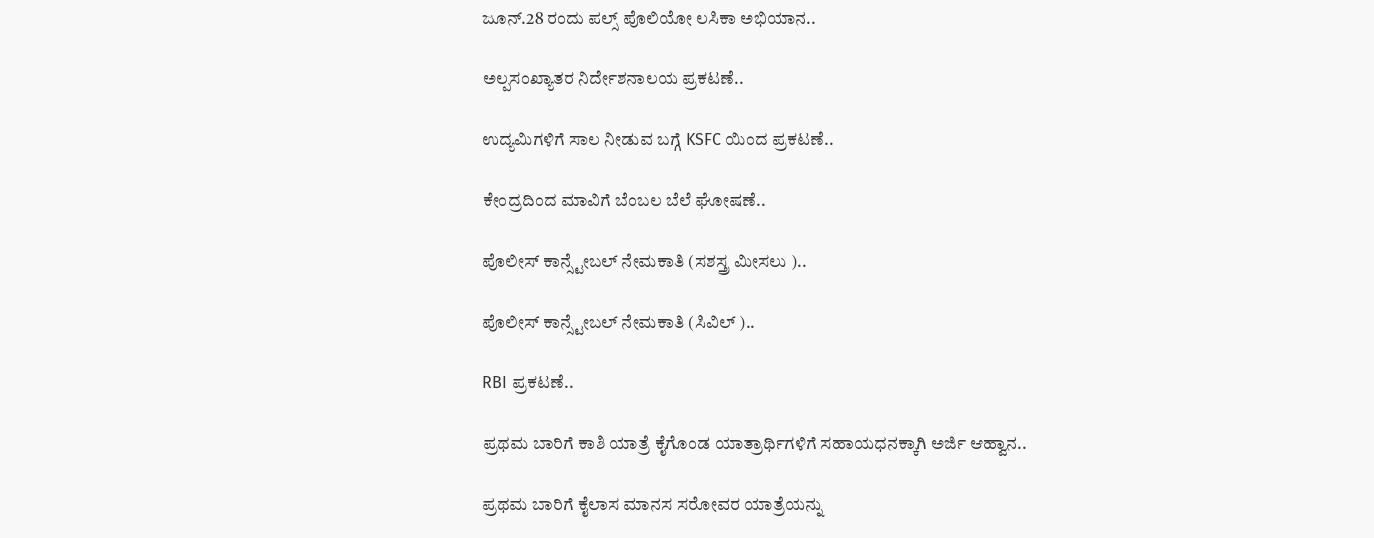ಜೂನ್.28 ರಂದು ಪಲ್ಸ್ ಪೊಲಿಯೋ ಲಸಿಕಾ ಅಭಿಯಾನ..

ಅಲ್ಪಸಂಖ್ಯಾತರ ನಿರ್ದೇಶನಾಲಯ ಪ್ರಕಟಣೆ..

ಉದ್ಯಮಿಗಳಿಗೆ ಸಾಲ ನೀಡುವ ಬಗ್ಗೆ KSFC ಯಿಂದ ಪ್ರಕಟಣೆ..

ಕೇಂದ್ರದಿಂದ ಮಾವಿಗೆ ಬೆಂಬಲ ಬೆಲೆ ಘೋಷಣೆ..

ಪೊಲೀಸ್ ಕಾನ್ಸ್ಟೇಬಲ್ ನೇಮಕಾತಿ (ಸಶಸ್ತ್ರ ಮೀಸಲು )..

ಪೊಲೀಸ್ ಕಾನ್ಸ್ಟೇಬಲ್ ನೇಮಕಾತಿ (ಸಿವಿಲ್ )..

RBI ಪ್ರಕಟಣೆ..

ಪ್ರಥಮ ಬಾರಿಗೆ ಕಾಶಿ ಯಾತ್ರೆ ಕೈಗೊಂಡ ಯಾತ್ರಾರ್ಥಿಗಳಿಗೆ ಸಹಾಯಧನಕ್ಕಾಗಿ ಅರ್ಜಿ ಆಹ್ವಾನ..

ಪ್ರಥಮ ಬಾರಿಗೆ ಕೈಲಾಸ ಮಾನಸ ಸರೋವರ ಯಾತ್ರೆಯನ್ನು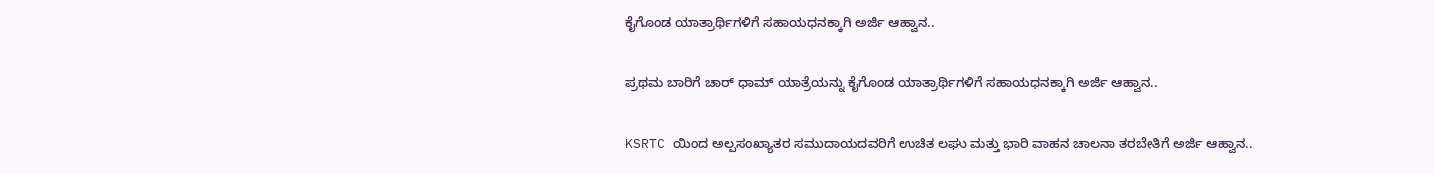ಕೈಗೊಂಡ ಯಾತ್ರಾರ್ಥಿಗಳಿಗೆ ಸಹಾಯಧನಕ್ಕಾಗಿ ಅರ್ಜಿ ಆಹ್ವಾನ..

ಪ್ರಥಮ ಬಾರಿಗೆ ಚಾರ್ ಧಾಮ್ ಯಾತ್ರೆಯನ್ನು ಕೈಗೊಂಡ ಯಾತ್ರಾರ್ಥಿಗಳಿಗೆ ಸಹಾಯಧನಕ್ಕಾಗಿ ಅರ್ಜಿ ಆಹ್ವಾನ..

KSRTC ಯಿಂದ ಅಲ್ಪಸಂಖ್ಯಾತರ ಸಮುದಾಯದವರಿಗೆ ಉಚಿತ ಲಘು ಮತ್ತು ಭಾರಿ ವಾಹನ ಚಾಲನಾ ತರಬೇತಿಗೆ ಅರ್ಜಿ ಆಹ್ವಾನ..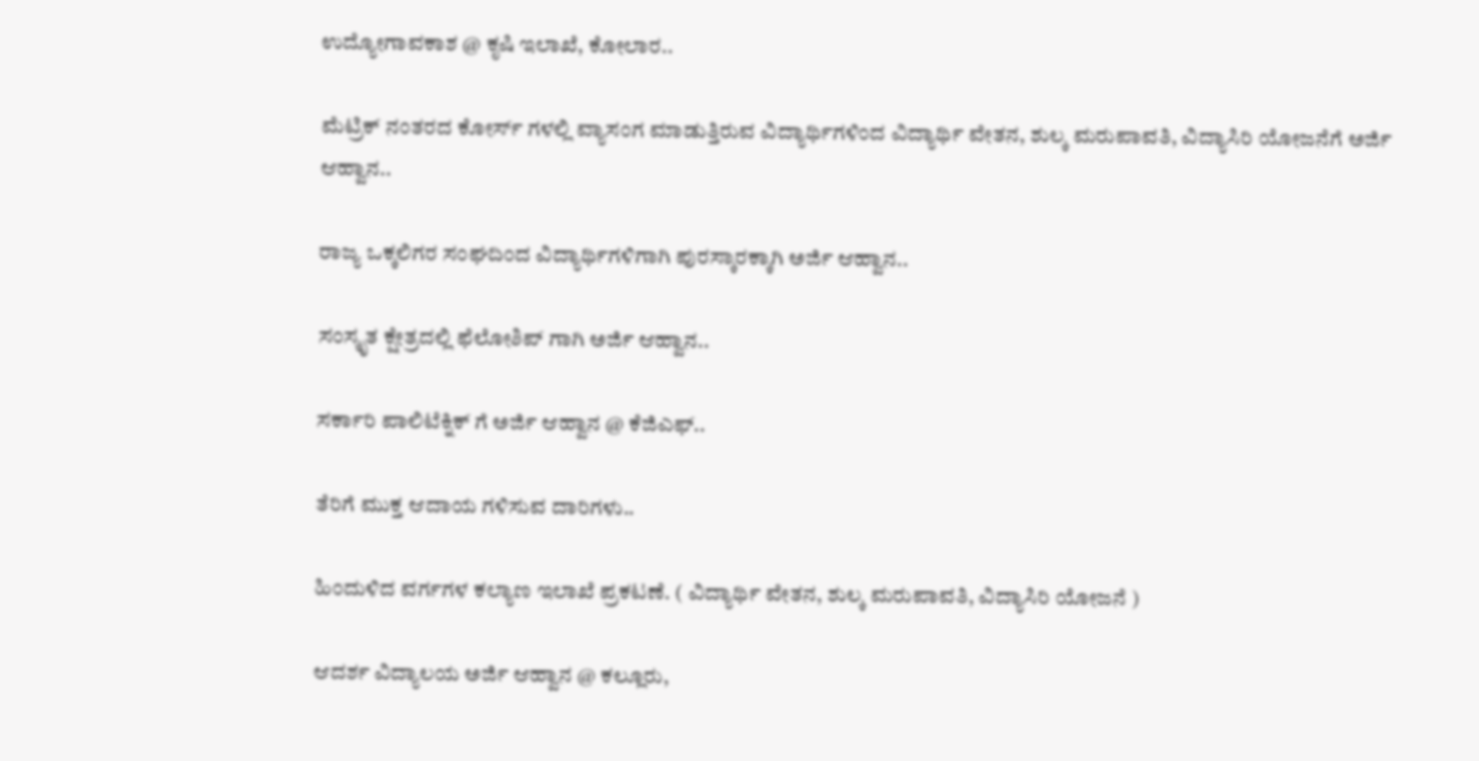ಉದ್ಯೋಗಾವಕಾಶ @ ಕೃಷಿ ಇಲಾಖೆ, ಕೋಲಾರ..

ಮೆಟ್ರಿಕ್ ನಂತರದ ಕೋರ್ಸ್ ಗಳಲ್ಲಿ ವ್ಯಾಸಂಗ ಮಾಡುತ್ತಿರುವ ವಿದ್ಯಾರ್ಥಿಗಳಿಂದ ವಿದ್ಯಾರ್ಥಿ ವೇತನ, ಶುಲ್ಕ ಮರುಪಾವತಿ, ವಿದ್ಯಾಸಿರಿ ಯೋಜನೆಗೆ ಅರ್ಜಿ ಆಹ್ವಾನ..

ರಾಜ್ಯ ಒಕ್ಕಲಿಗರ ಸಂಘದಿಂದ ವಿದ್ಯಾರ್ಥಿಗಳಿಗಾಗಿ ಪುರಸ್ಕಾರಕ್ಕಾಗಿ ಅರ್ಜಿ ಆಹ್ವಾನ..

ಸಂಸ್ಕೃತ ಕ್ಷೇತ್ರದಲ್ಲಿ ಫೆಲೋಶಿಪ್ ಗಾಗಿ ಅರ್ಜಿ ಆಹ್ವಾನ..

ಸರ್ಕಾರಿ ಪಾಲಿಟೆಕ್ನಿಕ್ ಗೆ ಅರ್ಜಿ ಆಹ್ವಾನ @ ಕೆಜಿಎಫ್..

ತೆರಿಗೆ ಮುಕ್ತ ಆದಾಯ ಗಳಿಸುವ ದಾರಿಗಳು..

ಹಿಂದುಳಿದ ವರ್ಗಗಳ ಕಲ್ಯಾಣ ಇಲಾಖೆ ಪ್ರಕಟಣೆ. ( ವಿದ್ಯಾರ್ಥಿ ವೇತನ, ಶುಲ್ಕ ಮರುಪಾವತಿ, ವಿದ್ಯಾಸಿರಿ ಯೋಜನೆ )

ಆದರ್ಶ ವಿದ್ಯಾಲಯ ಅರ್ಜಿ ಆಹ್ವಾನ @ ಕಲ್ಲೂರು,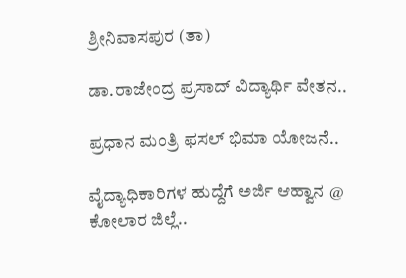ಶ್ರೀನಿವಾಸಪುರ (ತಾ)

ಡಾ.ರಾಜೇಂದ್ರ ಪ್ರಸಾದ್ ವಿದ್ಯಾರ್ಥಿ ವೇತನ..

ಪ್ರಧಾನ ಮಂತ್ರಿ ಫಸಲ್ ಭಿಮಾ ಯೋಜನೆ..

ವೈದ್ಯಾಧಿಕಾರಿಗಳ ಹುದ್ದೆಗೆ ಅರ್ಜಿ ಆಹ್ವಾನ @ ಕೋಲಾರ ಜಿಲ್ಲೆ..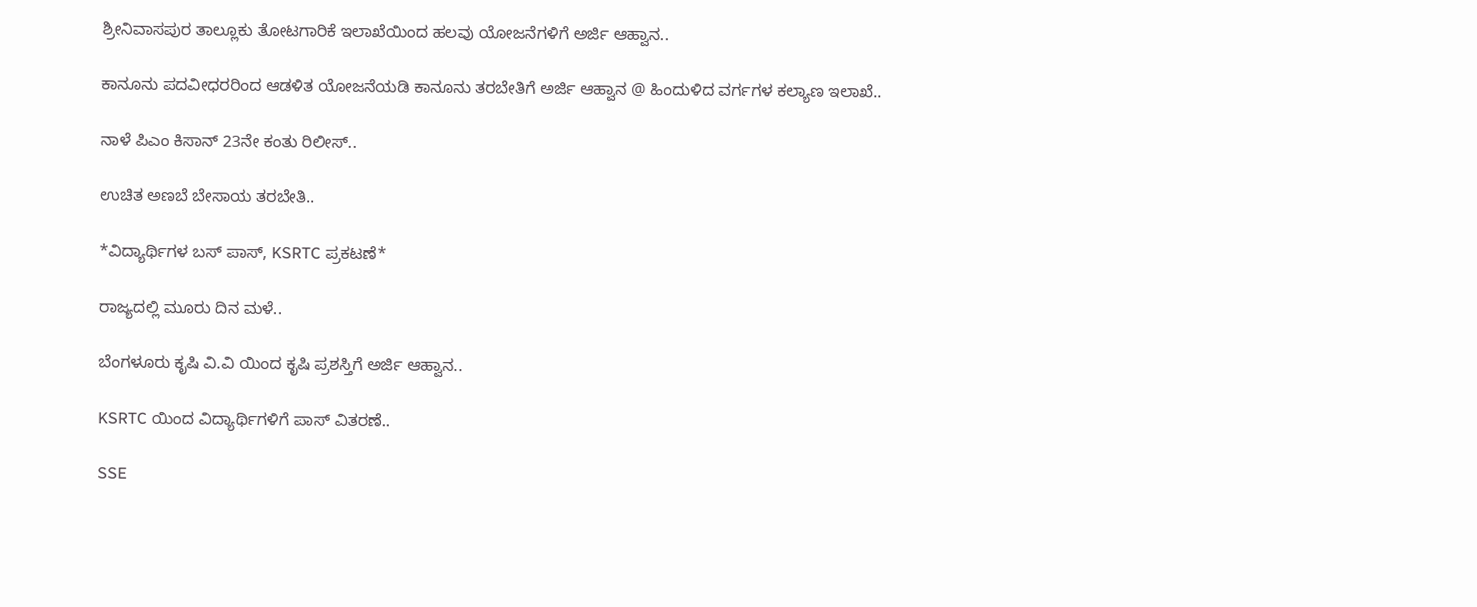ಶ್ರೀನಿವಾಸಪುರ ತಾಲ್ಲೂಕು ತೋಟಗಾರಿಕೆ ಇಲಾಖೆಯಿಂದ ಹಲವು ಯೋಜನೆಗಳಿಗೆ ಅರ್ಜಿ ಆಹ್ವಾನ..

ಕಾನೂನು ಪದವೀಧರರಿಂದ ಆಡಳಿತ ಯೋಜನೆಯಡಿ ಕಾನೂನು ತರಬೇತಿಗೆ ಅರ್ಜಿ ಆಹ್ವಾನ @ ಹಿಂದುಳಿದ ವರ್ಗಗಳ ಕಲ್ಯಾಣ ಇಲಾಖೆ..

ನಾಳೆ ಪಿಎಂ ಕಿಸಾನ್ 23ನೇ ಕಂತು ರಿಲೀಸ್..

ಉಚಿತ ಅಣಬೆ ಬೇಸಾಯ ತರಬೇತಿ..

*ವಿದ್ಯಾರ್ಥಿಗಳ ಬಸ್ ಪಾಸ್, KSRTC ಪ್ರಕಟಣೆ*

ರಾಜ್ಯದಲ್ಲಿ ಮೂರು ದಿನ ಮಳೆ..

ಬೆಂಗಳೂರು ಕೃಷಿ ವಿ.ವಿ ಯಿಂದ ಕೃಷಿ ಪ್ರಶಸ್ತಿಗೆ ಅರ್ಜಿ ಆಹ್ವಾನ..

KSRTC ಯಿಂದ ವಿದ್ಯಾರ್ಥಿಗಳಿಗೆ ಪಾಸ್ ವಿತರಣೆ..

SSE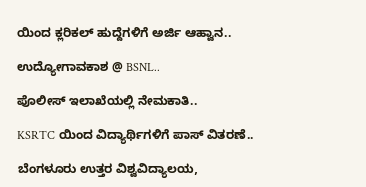ಯಿಂದ ಕ್ಲರಿಕಲ್ ಹುದ್ದೆಗಳಿಗೆ ಅರ್ಜಿ ಆಹ್ವಾನ..

ಉದ್ಯೋಗಾವಕಾಶ @ BSNL..

ಪೊಲೀಸ್ ಇಲಾಖೆಯಲ್ಲಿ ನೇಮಕಾತಿ..

KSRTC ಯಿಂದ ವಿದ್ಯಾರ್ಥಿಗಳಿಗೆ ಪಾಸ್ ವಿತರಣೆ..

ಬೆಂಗಳೂರು ಉತ್ತರ ವಿಶ್ವವಿದ್ಯಾಲಯ,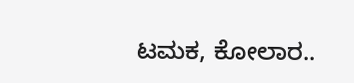ಟಮಕ, ಕೋಲಾರ..